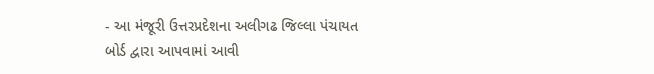- આ મંજૂરી ઉત્તરપ્રદેશના અલીગઢ જિલ્લા પંચાયત બોર્ડ દ્વારા આપવામાં આવી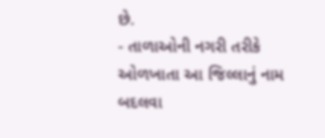છે.
- તાળાઓની નગરી તરીકે ઓળખાતા આ જિલ્લાનું નામ બદલવા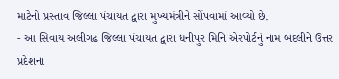માટેનો પ્રસ્તાવ જિલ્લા પંચાયત દ્વારા મુખ્યમંત્રીને સોંપવામાં આવ્યો છે.
- આ સિવાય અલીગઢ જિલ્લા પંચાયત દ્વારા ધનીપુર મિનિ એરપોર્ટનું નામ બદલીને ઉત્તર પ્રદેશના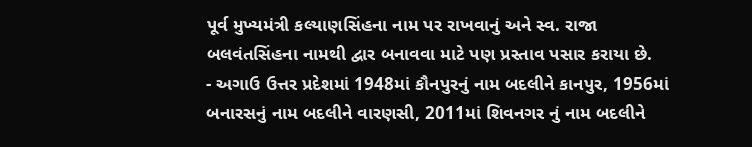પૂર્વ મુખ્યમંત્રી કલ્યાણસિંહના નામ પર રાખવાનું અને સ્વ. રાજા બલવંતસિંહના નામથી દ્વાર બનાવવા માટે પણ પ્રસ્તાવ પસાર કરાયા છે.
- અગાઉ ઉત્તર પ્રદેશમાં 1948માં કૌનપુરનું નામ બદલીને કાનપુર, 1956માં બનારસનું નામ બદલીને વારણસી, 2011માં શિવનગર નું નામ બદલીને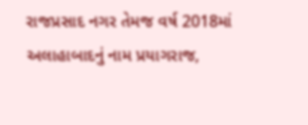રાજપ્રસાદ નગર તેમજ વર્ષ 2018માં અલાહાબાદનું નામ પ્રયાગરાજ,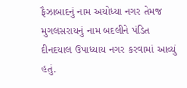ફૈઝાબાદનું નામ અયોધ્યા નગર તેમજ મુગલસરાયનું નામ બદલીને પંડિત દીનદયાલ ઉપાધ્યાય નગર કરવામાં આવ્યું હતું.